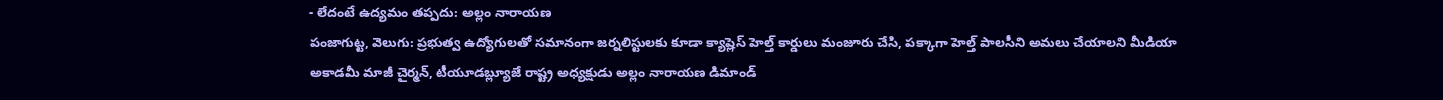- లేదంటే ఉద్యమం తప్పదు: అల్లం నారాయణ
పంజాగుట్ట, వెలుగు: ప్రభుత్వ ఉద్యోగులతో సమానంగా జర్నలిస్టులకు కూడా క్యాష్లెస్ హెల్త్ కార్డులు మంజూరు చేసి, పక్కాగా హెల్త్ పాలసీని అమలు చేయాలని మీడియా అకాడమీ మాజీ చైర్మన్, టీయూడబ్ల్యూజే రాష్ట్ర అధ్యక్షుడు అల్లం నారాయణ డిమాండ్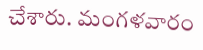చేశారు. మంగళవారం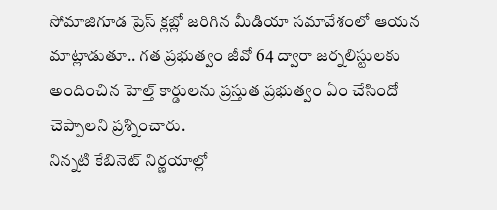సోమాజిగూడ ప్రెస్ క్లబ్లో జరిగిన మీడియా సమావేశంలో ఆయన మాట్లాడుతూ.. గత ప్రభుత్వం జీవో 64 ద్వారా జర్నలిస్టులకు అందించిన హెల్త్ కార్డులను ప్రస్తుత ప్రభుత్వం ఏం చేసిందో చెప్పాలని ప్రశ్నించారు.
నిన్నటి కేబినెట్ నిర్ణయాల్లో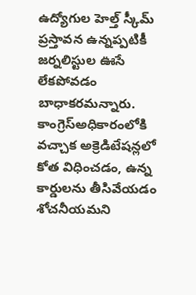ఉద్యోగుల హెల్త్ స్కీమ్ ప్రస్తావన ఉన్నప్పటికీ జర్నలిస్టుల ఊసే లేకపోవడం బాధాకరమన్నారు. కాంగ్రెస్అధికారంలోకి వచ్చాక అక్రెడిటేషన్లలో కోత విధించడం, ఉన్న కార్డులను తీసివేయడం శోచనీయమని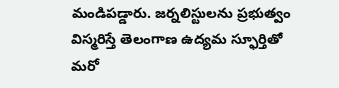మండిపడ్డారు. జర్నలిస్టులను ప్రభుత్వం విస్మరిస్తే తెలంగాణ ఉద్యమ స్ఫూర్తితో మరో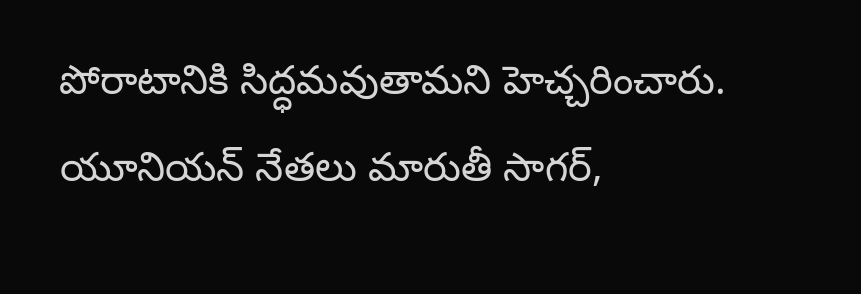పోరాటానికి సిద్ధమవుతామని హెచ్చరించారు. యూనియన్ నేతలు మారుతీ సాగర్,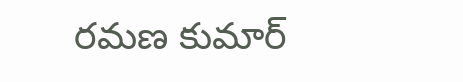రమణ కుమార్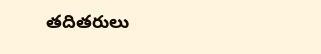తదితరులు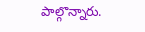పాల్గొన్నారు.